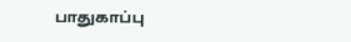பாதுகாப்பு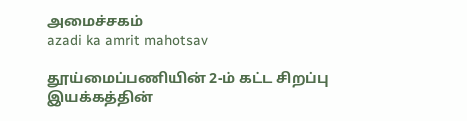அமைச்சகம்
azadi ka amrit mahotsav

தூய்மைப்பணியின் 2-ம் கட்ட சிறப்பு இயக்கத்தின்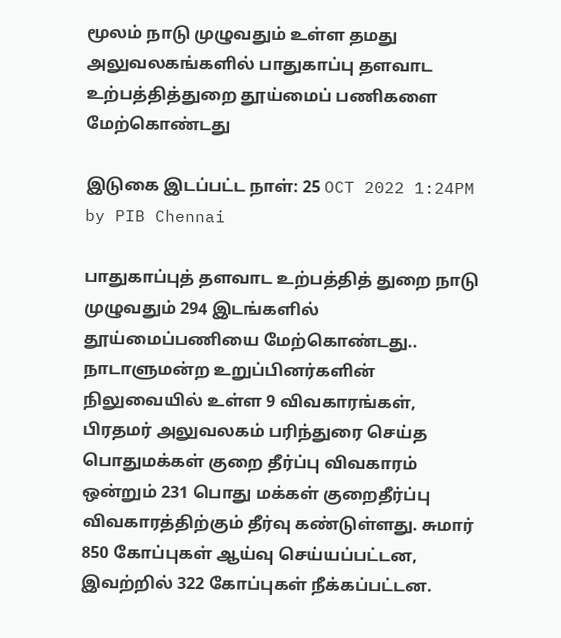மூலம் நாடு முழுவதும் உள்ள தமது அலுவலகங்களில் பாதுகாப்பு தளவாட உற்பத்தித்துறை தூய்மைப் பணிகளை மேற்கொண்டது

இடுகை இடப்பட்ட நாள்: 25 OCT 2022 1:24PM by PIB Chennai

பாதுகாப்புத் தளவாட உற்பத்தித் துறை நாடு முழுவதும் 294 இடங்களில் தூய்மைப்பணியை மேற்கொண்டது.. நாடாளுமன்ற உறுப்பினர்களின் நிலுவையில் உள்ள 9 விவகாரங்கள், பிரதமர் அலுவலகம் பரிந்துரை செய்த பொதுமக்கள் குறை தீர்ப்பு விவகாரம் ஒன்றும் 231 பொது மக்கள் குறைதீர்ப்பு விவகாரத்திற்கும் தீர்வு கண்டுள்ளது. சுமார் 850 கோப்புகள் ஆய்வு செய்யப்பட்டன, இவற்றில் 322 கோப்புகள் நீக்கப்பட்டன.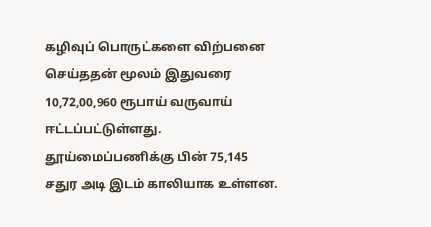கழிவுப் பொருட்களை விற்பனை  செய்ததன் மூலம் இதுவரை 10,72,00,960 ரூபாய் வருவாய் ஈட்டப்பட்டுள்ளது. தூய்மைப்பணிக்கு பின் 75,145 சதுர அடி இடம் காலியாக உள்ளன.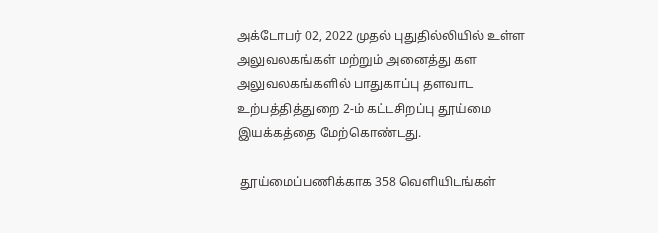அக்டோபர் 02, 2022 முதல் புதுதில்லியில் உள்ள அலுவலகங்கள் மற்றும் அனைத்து கள அலுவலகங்களில் பாதுகாப்பு தளவாட உற்பத்தித்துறை 2-ம் கட்டசிறப்பு தூய்மை இயக்கத்தை மேற்கொண்டது.

 தூய்மைப்பணிக்காக 358 வெளியிடங்கள்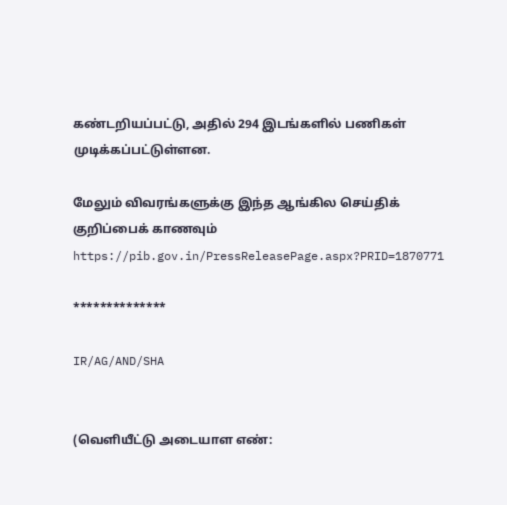கண்டறியப்பட்டு, அதில் 294 இடங்களில் பணிகள் முடிக்கப்பட்டுள்ளன.

மேலும் விவரங்களுக்கு இந்த ஆங்கில செய்திக் குறிப்பைக் காணவும் https://pib.gov.in/PressReleasePage.aspx?PRID=1870771

**************

IR/AG/AND/SHA


(வெளியீட்டு அடையாள எண்: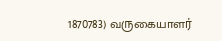1870783) வருகையாளர்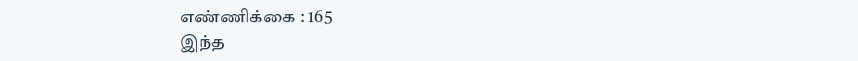எண்ணிக்கை : 165
இந்த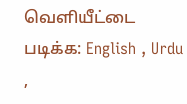வெளியீட்டை படிக்க: English , Urdu ,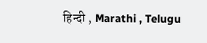हिन्दी , Marathi , Telugu